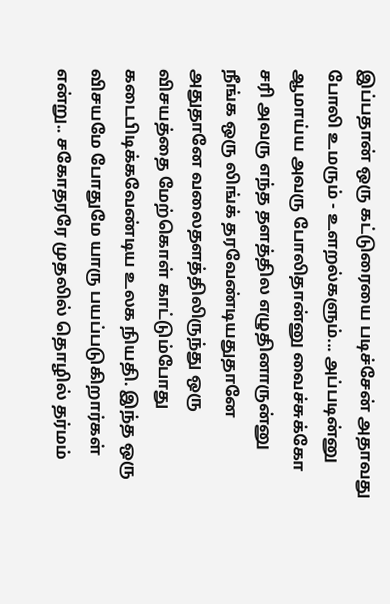இப்பதான் ஒரு கட்டுரையை படிச்சேன் அதாவது போலி உமரும் - உளறல்களும்... அப்படின்னு
ஆமாய்ய அவரு போலிதான்னு வைச்சுக்கோ சரி அவரு எந்த தளத்தில எழுதினாருன்னு நீங்க ஒரு லிங்க் தரவேண்டியதுதானே அதுதானே வலைதளத்திலிருந்து ஒரு விசயத்தை மேற்கொள் காட்டும்போது கடைபிடிக்கவேண்டிய உலக நியதி. இந்த ஒரு விசயமே போதுமே யாரு பயப்படுகிறார்கள் என்று.. சகோதரரே முதலில் தொழில் தர்மம்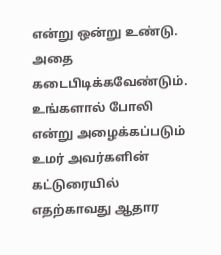என்று ஒன்று உண்டு. அதை கடைபிடிக்கவேண்டும். உங்களால் போலி என்று அழைக்கப்படும் உமர் அவர்களின் கட்டுரையில் எதற்காவது ஆதார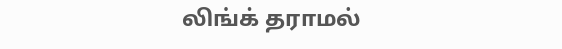லிங்க் தராமல்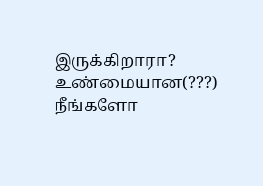இருக்கிறாரா? உண்மையான(???) நீங்களோ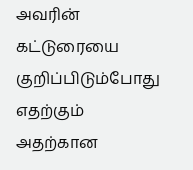அவரின் கட்டுரையை குறிப்பிடும்போது எதற்கும் அதற்கான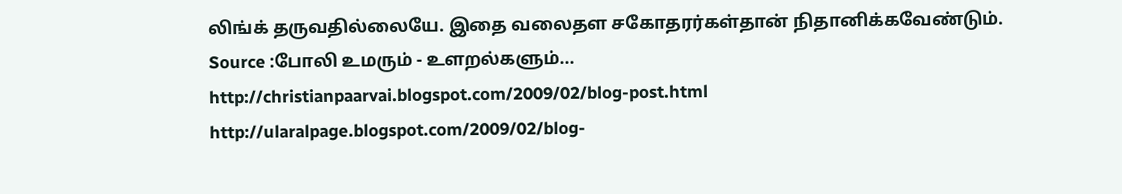லிங்க் தருவதில்லையே. இதை வலைதள சகோதரர்கள்தான் நிதானிக்கவேண்டும்.
Source :போலி உமரும் - உளறல்களும்...
http://christianpaarvai.blogspot.com/2009/02/blog-post.html
http://ularalpage.blogspot.com/2009/02/blog-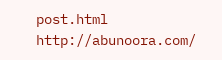post.html
http://abunoora.com/